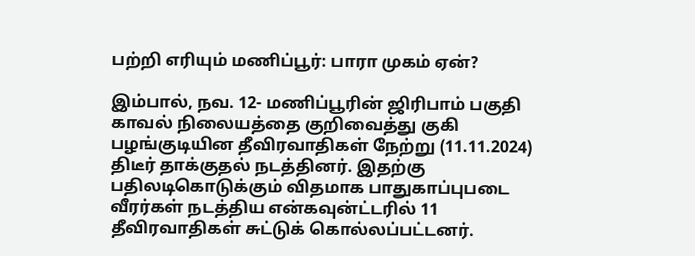பற்றி எரியும் மணிப்பூர்: பாரா முகம் ஏன்?

இம்பால், நவ. 12- மணிப்பூரின் ஜிரிபாம் பகுதி காவல் நிலையத்தை குறிவைத்து குகி பழங்குடியின தீவிரவாதிகள் நேற்று (11.11.2024) திடீர் தாக்குதல் நடத்தினர். இதற்கு பதிலடிகொடுக்கும் விதமாக பாதுகாப்புபடை வீரர்கள் நடத்திய என்கவுன்ட்டரில் 11 தீவிரவாதிகள் சுட்டுக் கொல்லப்பட்டனர்.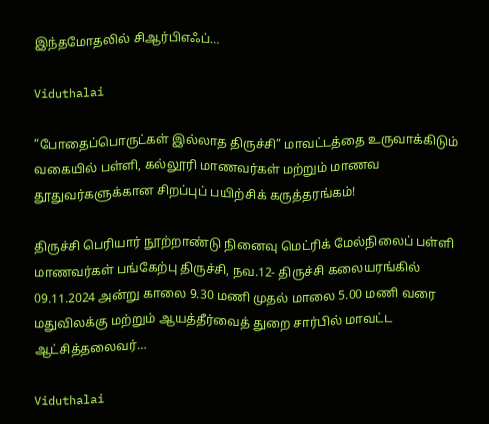இந்தமோதலில் சிஆர்பிஎஃப்…

Viduthalai

“போதைப்பொருட்கள் இல்லாத திருச்சி” மாவட்டத்தை உருவாக்கிடும் வகையில் பள்ளி, கல்லூரி மாணவர்கள் மற்றும் மாணவ தூதுவர்களுக்கான சிறப்புப் பயிற்சிக் கருத்தரங்கம்!

திருச்சி பெரியார் நூற்றாண்டு நினைவு மெட்ரிக் மேல்நிலைப் பள்ளி மாணவர்கள் பங்கேற்பு திருச்சி, நவ.12- திருச்சி கலையரங்கில் 09.11.2024 அன்று காலை 9.30 மணி முதல் மாலை 5.00 மணி வரை மதுவிலக்கு மற்றும் ஆயத்தீர்வைத் துறை சார்பில் மாவட்ட ஆட்சித்தலைவர்…

Viduthalai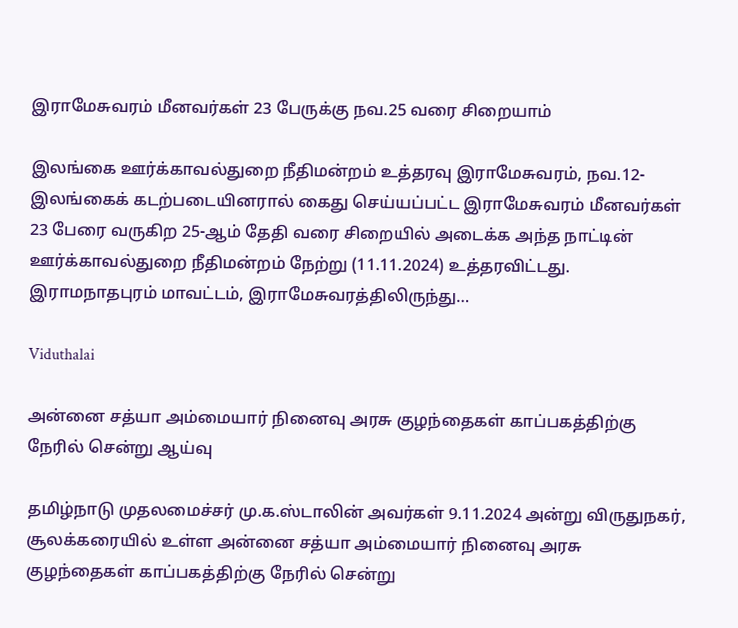இராமேசுவரம் மீனவர்கள் 23 பேருக்கு நவ.25 வரை சிறையாம்

இலங்கை ஊர்க்காவல்துறை நீதிமன்றம் உத்தரவு இராமேசுவரம், நவ.12- இலங்கைக் கடற்படையினரால் கைது செய்யப்பட்ட இராமேசுவரம் மீனவர்கள் 23 பேரை வருகிற 25-ஆம் தேதி வரை சிறையில் அடைக்க அந்த நாட்டின் ஊர்க்காவல்துறை நீதிமன்றம் நேற்று (11.11.2024) உத்தரவிட்டது. இராமநாதபுரம் மாவட்டம், இராமேசுவரத்திலிருந்து…

Viduthalai

அன்னை சத்யா அம்மையார் நினைவு அரசு குழந்தைகள் காப்பகத்திற்கு நேரில் சென்று ஆய்வு

தமிழ்நாடு முதலமைச்சர் மு.க.ஸ்டாலின் அவர்கள் 9.11.2024 அன்று விருதுநகர், சூலக்கரையில் உள்ள அன்னை சத்யா அம்மையார் நினைவு அரசு குழந்தைகள் காப்பகத்திற்கு நேரில் சென்று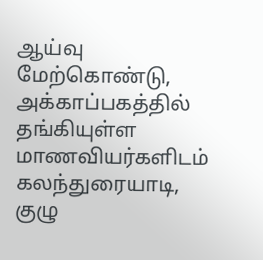ஆய்வு மேற்கொண்டு, அக்காப்பகத்தில் தங்கியுள்ள மாணவியர்களிடம் கலந்துரையாடி, குழு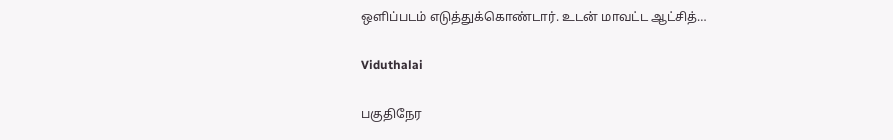ஒளிப்படம் எடுத்துக்கொண்டார். உடன் மாவட்ட ஆட்சித்…

Viduthalai

பகுதிநேர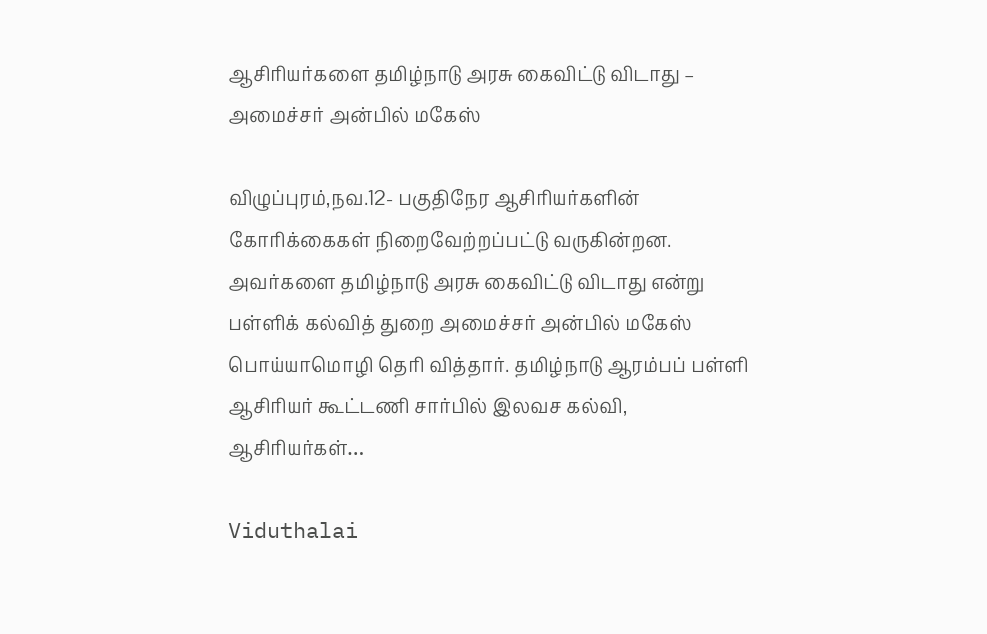ஆசிரியர்களை தமிழ்நாடு அரசு கைவிட்டு விடாது – அமைச்சர் அன்பில் மகேஸ்

விழுப்புரம்,நவ.12- பகுதிநேர ஆசிரியர்களின் கோரிக்கைகள் நிறைவேற்றப்பட்டு வருகின்றன. அவர்களை தமிழ்நாடு அரசு கைவிட்டு விடாது என்று பள்ளிக் கல்வித் துறை அமைச்சர் அன்பில் மகேஸ் பொய்யாமொழி தெரி வித்தார். தமிழ்நாடு ஆரம்பப் பள்ளி ஆசிரியர் கூட்டணி சார்பில் இலவச கல்வி, ஆசிரியர்கள்…

Viduthalai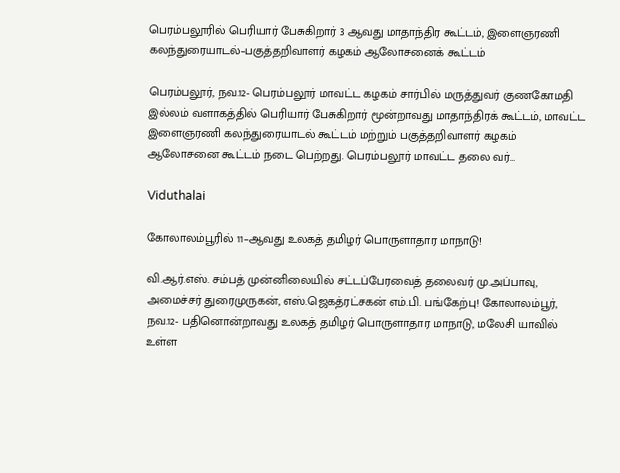பெரம்பலூரில் பெரியார் பேசுகிறார் 3 ஆவது மாதாந்திர கூட்டம், இளைஞரணி கலந்துரையாடல்–பகுத்தறிவாளர் கழகம் ஆலோசனைக் கூட்டம்

பெரம்பலூர், நவ.12- பெரம்பலூர் மாவட்ட கழகம் சார்பில் மருத்துவர் குணகோமதி இல்லம் வளாகத்தில் பெரியார் பேசுகிறார் மூன்றாவது மாதாந்திரக் கூட்டம், மாவட்ட இளைஞரணி கலந்துரையாடல் கூட்டம் மற்றும் பகுத்தறிவாளர் கழகம் ஆலோசனை கூட்டம் நடை பெற்றது. பெரம்பலூர் மாவட்ட தலை வர்…

Viduthalai

கோலாலம்பூரில் 11–ஆவது உலகத் தமிழர் பொருளாதார மாநாடு!

வி.ஆர்.எஸ். சம்பத் முன்னிலையில் சட்டப்பேரவைத் தலைவர் மு.அப்பாவு, அமைச்சர் துரைமுருகன், எஸ்.ஜெகத்ரட்சகன் எம்.பி. பங்கேற்பு! கோலாலம்பூர், நவ.12- பதினொன்றாவது உலகத் தமிழர் பொருளாதார மாநாடு, மலேசி யாவில் உள்ள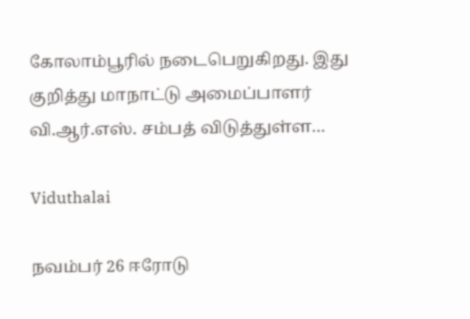கோலாம்பூரில் நடைபெறுகிறது. இது குறித்து மாநாட்டு அமைப்பாளர் வி.ஆர்.எஸ். சம்பத் விடுத்துள்ள…

Viduthalai

நவம்பர் 26 ஈரோடு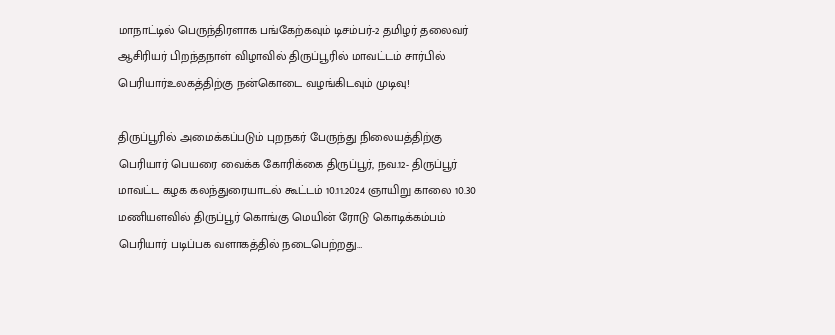மாநாட்டில் பெருந்திரளாக பங்கேற்கவும் டிசம்பர்-2 தமிழர் தலைவர் ஆசிரியர் பிறந்தநாள் விழாவில் திருப்பூரில் மாவட்டம் சார்பில் பெரியார்உலகத்திற்கு நன்கொடை வழங்கிடவும் முடிவு!

திருப்பூரில் அமைக்கப்படும் புறநகர் பேருந்து நிலையத்திற்கு பெரியார் பெயரை வைக்க கோரிக்கை திருப்பூர், நவ.12- திருப்பூர் மாவட்ட கழக கலந்துரையாடல் கூட்டம் 10.11.2024 ஞாயிறு காலை 10.30 மணியளவில் திருப்பூர் கொங்கு மெயின் ரோடு கொடிக்கம்பம் பெரியார் படிப்பக வளாகத்தில் நடைபெற்றது…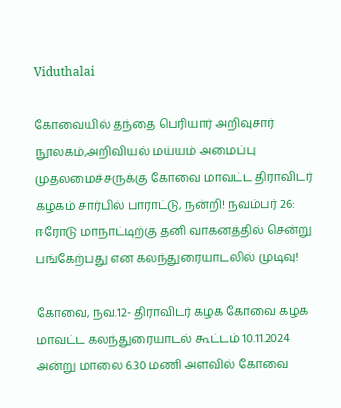Viduthalai

கோவையில் தந்தை பெரியார் அறிவுசார் நூலகம்,அறிவியல் மய்யம் அமைப்பு முதலமைச்சருக்கு கோவை மாவட்ட திராவிடர் கழகம் சார்பில் பாராட்டு, நன்றி! நவம்பர் 26: ஈரோடு மாநாட்டிற்கு தனி வாகனத்தில் சென்று பங்கேற்பது என கலந்துரையாடலில் முடிவு!

கோவை, நவ.12- திராவிடர் கழக கோவை கழக மாவட்ட கலந்துரையாடல் கூட்டம் 10.11.2024 அன்று மாலை 6.30 மணி அளவில் கோவை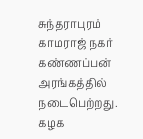சுந்தராபுரம் காமராஜ் நகர் கண்ணப்பன் அரங்கத்தில் நடைபெற்றது. கழக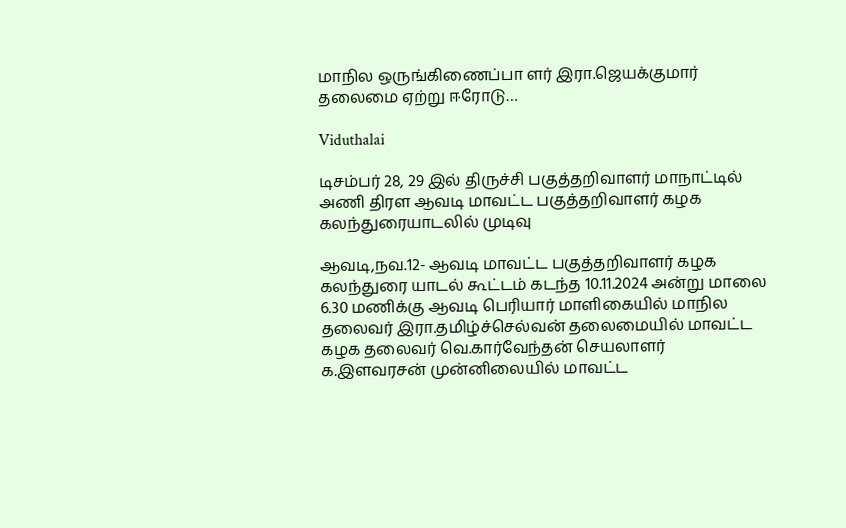மாநில ஒருங்கிணைப்பா ளர் இரா.ஜெயக்குமார் தலைமை ஏற்று ஈரோடு…

Viduthalai

டிசம்பர் 28, 29 இல் திருச்சி பகுத்தறிவாளர் மாநாட்டில் அணி திரள ஆவடி மாவட்ட பகுத்தறிவாளர் கழக கலந்துரையாடலில் முடிவு

ஆவடி,நவ.12- ஆவடி மாவட்ட பகுத்தறிவாளர் கழக கலந்துரை யாடல் கூட்டம் கடந்த 10.11.2024 அன்று மாலை 6.30 மணிக்கு ஆவடி பெரியார் மாளிகையில் மாநில தலைவர் இரா.தமிழ்ச்செல்வன் தலைமையில் மாவட்ட கழக தலைவர் வெ.கார்வேந்தன் செயலாளர் க.இளவரசன் முன்னிலையில் மாவட்ட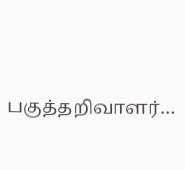பகுத்தறிவாளர்…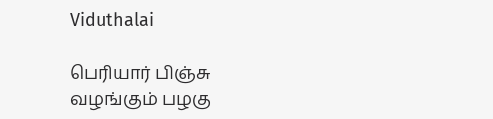Viduthalai

பெரியார் பிஞ்சு வழங்கும் பழகு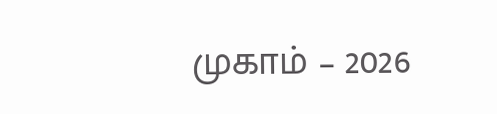முகாம் – 2026